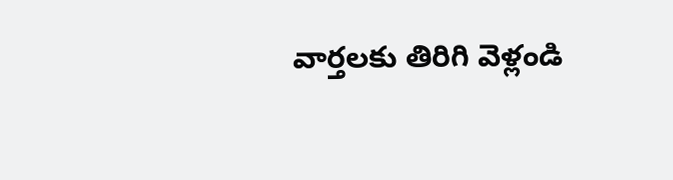వార్తలకు తిరిగి వెళ్లండి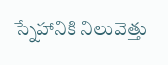స్నేహానికి నిలువెత్తు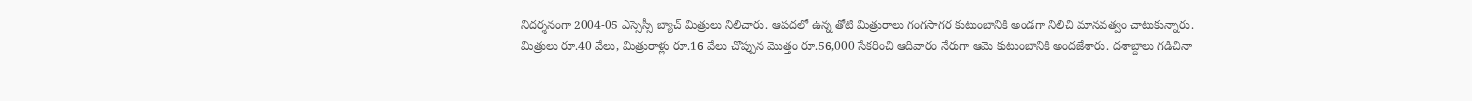నిదర్శనంగా 2004-05 ఎస్సెస్సీ బ్యాచ్ మిత్రులు నిలిచారు. ఆపదలో ఉన్న తోటి మిత్రురాలు గంగసాగర కుటుంబానికి అండగా నిలిచి మానవత్వం చాటుకున్నారు.
మిత్రులు రూ.40 వేలు, మిత్రురాళ్లు రూ.16 వేలు చొప్పున మొత్తం రూ.56,000 సేకరించి ఆదివారం నేరుగా ఆమె కుటుంబానికి అందజేశారు. దశాబ్దాలు గడిచినా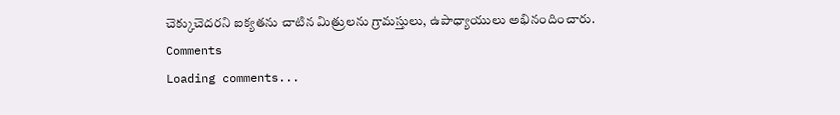చెక్కుచెదరని ఐక్యతను చాటిన మిత్రులను గ్రామస్తులు, ఉపాధ్యాయులు అభినందించారు.
Comments
Loading comments...